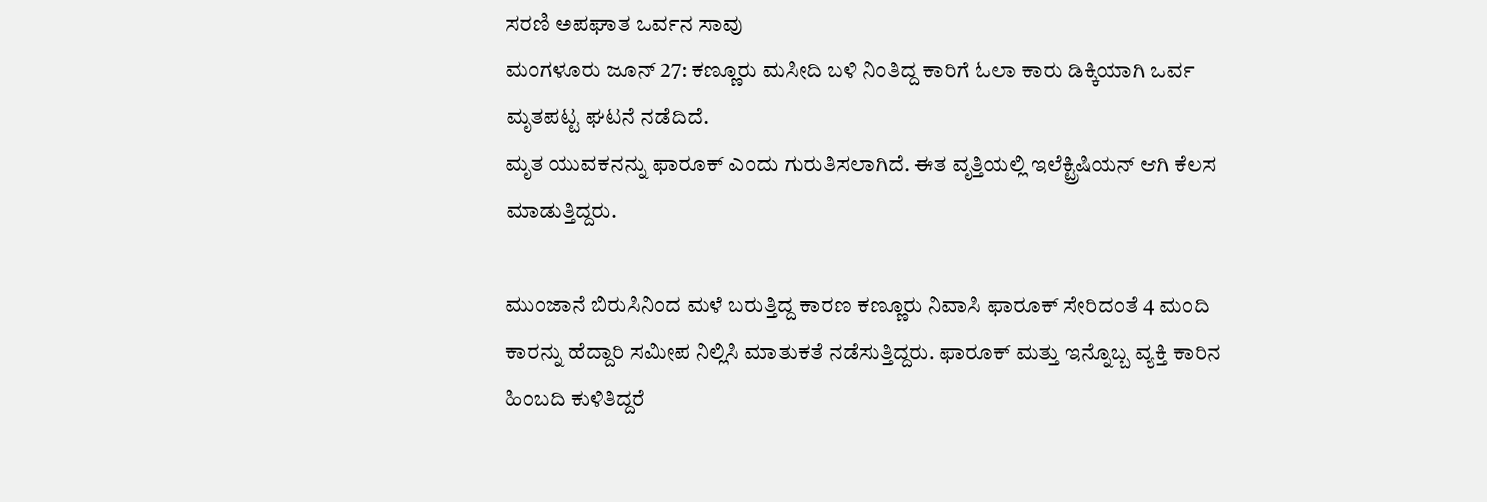ಸರಣಿ ಅಪಘಾತ ಒರ್ವನ ಸಾವು
ಮಂಗಳೂರು ಜೂನ್ 27: ಕಣ್ಣೂರು ಮಸೀದಿ ಬಳಿ ನಿಂತಿದ್ದ ಕಾರಿಗೆ ಓಲಾ ಕಾರು ಡಿಕ್ಕಿಯಾಗಿ ಒರ್ವ ಮೃತಪಟ್ಟ ಘಟನೆ ನಡೆದಿದೆ.
ಮೃತ ಯುವಕನನ್ನು ಫಾರೂಕ್ ಎಂದು ಗುರುತಿಸಲಾಗಿದೆ. ಈತ ವೃತ್ತಿಯಲ್ಲಿ ಇಲೆಕ್ಟ್ರಿಷಿಯನ್ ಆಗಿ ಕೆಲಸ ಮಾಡುತ್ತಿದ್ದರು.

ಮುಂಜಾನೆ ಬಿರುಸಿನಿಂದ ಮಳೆ ಬರುತ್ತಿದ್ದ ಕಾರಣ ಕಣ್ಣೂರು ನಿವಾಸಿ ಫಾರೂಕ್ ಸೇರಿದಂತೆ 4 ಮಂದಿ ಕಾರನ್ನು ಹೆದ್ದಾರಿ ಸಮೀಪ ನಿಲ್ಲಿಸಿ ಮಾತುಕತೆ ನಡೆಸುತ್ತಿದ್ದರು. ಫಾರೂಕ್ ಮತ್ತು ಇನ್ನೊಬ್ಬ ವ್ಯಕ್ತಿ ಕಾರಿನ ಹಿಂಬದಿ ಕುಳಿತಿದ್ದರೆ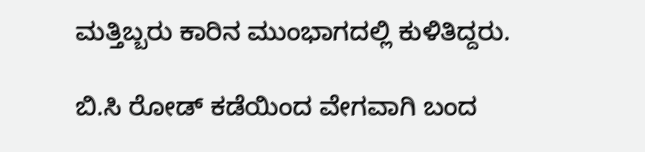ಮತ್ತಿಬ್ಬರು ಕಾರಿನ ಮುಂಭಾಗದಲ್ಲಿ ಕುಳಿತಿದ್ದರು.

ಬಿ.ಸಿ ರೋಡ್ ಕಡೆಯಿಂದ ವೇಗವಾಗಿ ಬಂದ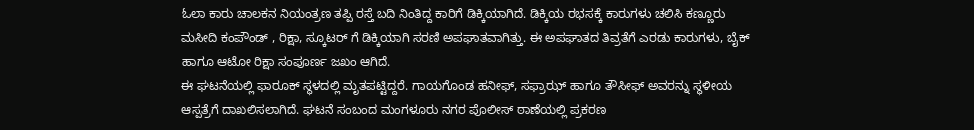ಓಲಾ ಕಾರು ಚಾಲಕನ ನಿಯಂತ್ರಣ ತಪ್ಪಿ ರಸ್ತೆ ಬದಿ ನಿಂತಿದ್ದ ಕಾರಿಗೆ ಡಿಕ್ಕಿಯಾಗಿದೆ. ಡಿಕ್ಕಿಯ ರಭಸಕ್ಕೆ ಕಾರುಗಳು ಚಲಿಸಿ ಕಣ್ಣೂರು ಮಸೀದಿ ಕಂಪೌಂಡ್ , ರಿಕ್ಷಾ, ಸ್ಕೂಟರ್ ಗೆ ಡಿಕ್ಕಿಯಾಗಿ ಸರಣಿ ಅಪಘಾತವಾಗಿತ್ತು. ಈ ಅಪಘಾತದ ತಿವ್ರತೆಗೆ ಎರಡು ಕಾರುಗಳು, ಬೈಕ್ ಹಾಗೂ ಆಟೋ ರಿಕ್ಷಾ ಸಂಪೂರ್ಣ ಜಖಂ ಆಗಿದೆ.
ಈ ಘಟನೆಯಲ್ಲಿ ಫಾರೂಕ್ ಸ್ಥಳದಲ್ಲಿ ಮೃತಪಟ್ಟಿದ್ದರೆ. ಗಾಯಗೊಂಡ ಹನೀಫ್, ಸಫ್ರಾಝ್ ಹಾಗೂ ತೌಸೀಫ್ ಅವರನ್ನು ಸ್ಥಳೀಯ ಆಸ್ಪತ್ರೆಗೆ ದಾಖಲಿಸಲಾಗಿದೆ. ಘಟನೆ ಸಂಬಂದ ಮಂಗಳೂರು ನಗರ ಪೊಲೀಸ್ ಠಾಣೆಯಲ್ಲಿ ಪ್ರಕರಣ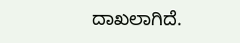ದಾಖಲಾಗಿದೆ.